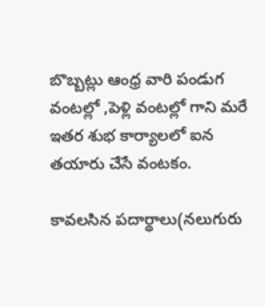బొబ్బట్లు ఆంధ్ర వారి పండుగ వంటల్లో ,పెళ్లి వంటల్లో గాని మరే ఇతర శుభ కార్యాలలో ఐన తయారు చేసే వంటకం.

కావలసిన పదార్థాలు(నలుగురు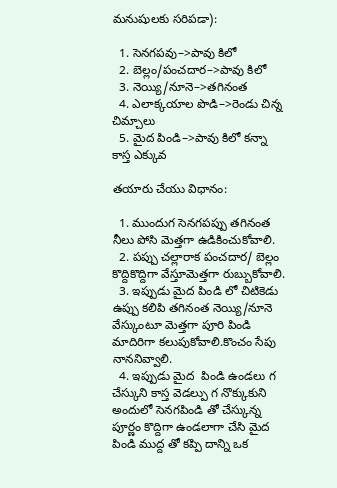మనుషులకు సరిపడా):

  1. సెనగపవు–>పావు కిలో
  2. బెల్లం/పంచదార–>పావు కిలో
  3. నెయ్యి/నూనె–>తగినంత
  4. ఎలాక్కయాల పొడి–>రెండు చిన్న చిమ్చాలు
  5. మైద పిండి–>పావు కిలో కన్నా కాస్త ఎక్కువ

తయారు చేయు విధానం:

  1. ముందుగ సెనగపప్పు తగినంత నీలు పోసి మెత్తగా ఉడికించుకోవాలి.
  2. పప్పు చల్లారాక పంచదార/ బెల్లం కొద్దికొద్దిగా వేస్తూమెత్తగా రుబ్బుకోవాలి.
  3. ఇప్పుడు మైద పిండి లో చిటికెడు ఉప్పు కలిపి తగినంత నెయ్యి/నూనె వేస్కుంటూ మెత్తగా పూరి పిండి మాదిరిగా కలుపుకోవాలి.కొంచం సేపు నాననివ్వాలి.
  4. ఇప్పుడు మైద  పిండి ఉండలు గ చేస్కుని కాస్త వెడల్పు గ నొక్కుకుని అందులో సెనగపిండి తో చేస్కున్న పూర్ణం కొద్దిగా ఉండలాగా చేసి మైద పిండి ముద్ద తో కప్పి దాన్ని ఒక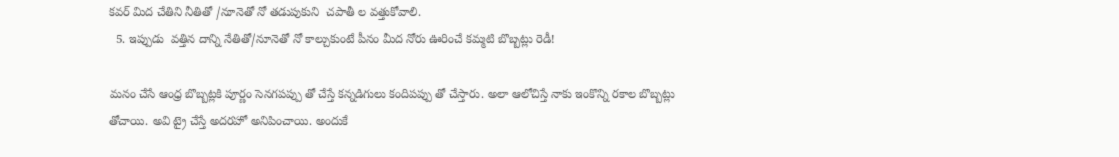కవర్ మిద చేతిని నీతితో /నూనెతో నో తడుపుకుని  చపాతీ ల వత్తుకోవాలి.
  5. ఇప్పుడు  వత్తిన దాన్ని నేతితో/నూనెతో నో కాల్చుకుంటే పీనం మీద నోరు ఊరించే కమ్మటి బొబ్బట్లు రెడీ!

మనం చేసే ఆంధ్ర బొబ్బట్లకి పూర్ణం సెనగపప్పు తో చేస్తే కన్నడిగులు కందిపప్పు తో చేస్తారు. అలా ఆలోచిస్తే నాకు ఇంకొన్ని రకాల బొబ్బట్లు తోచాయి. అవి ట్రై చేస్తే అదరహో అనిపించాయి. అందుకే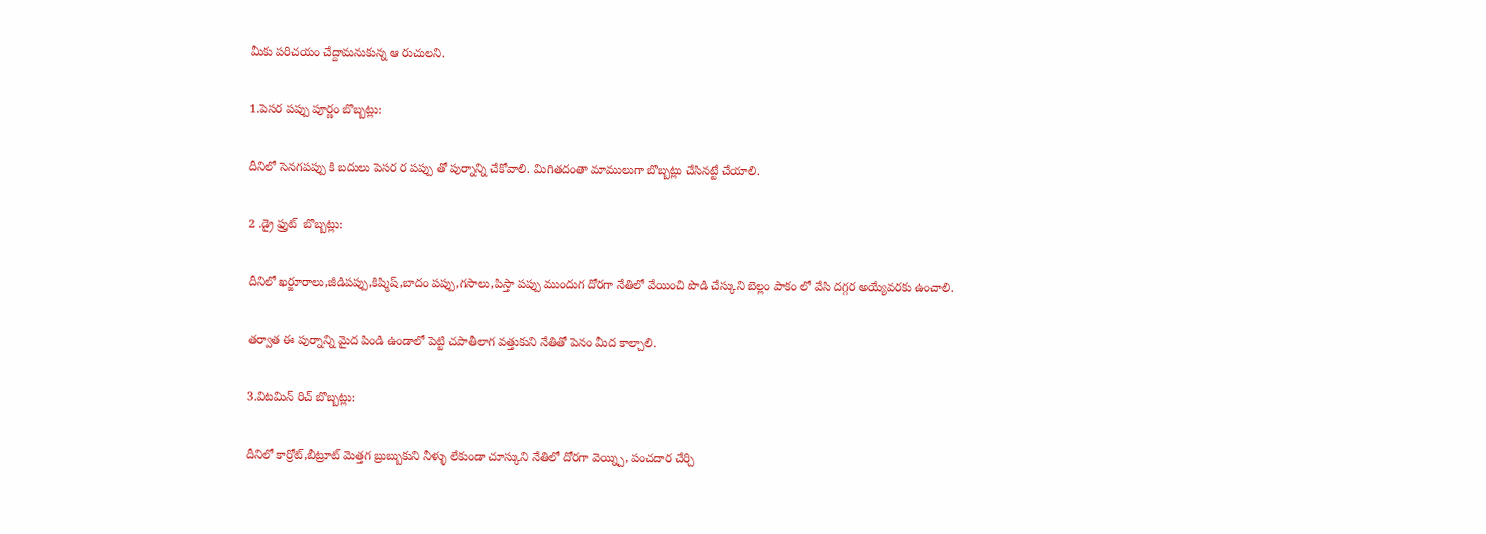మీకు పరిచయం చేద్దామనుకున్న ఆ రుచులని.

1.పెసర పప్పు పూర్ణం బొబ్బట్లు:

దీనిలో సెనగపప్పు కి బదులు పెసర ర పప్పు తో పుర్నాన్ని చేకోవాలి. మిగితదంతా మాములుగా బొబ్బట్లు చేసినట్టే చేయాలి.

2 .డ్రై ఫ్రుట్  బొబ్బట్లు:

దీనిలో ఖర్జూరాలు,జీడిపప్పు,కిష్మిష్,బాదం పప్పు,గసాలు,పిస్తా పప్పు ముందుగ దోరగా నేతిలో వేయించి పొడి చేస్కుని బెల్లం పాకం లో వేసి దగ్గర అయ్యేవరకు ఉంచాలి.

తర్వాత ఈ పుర్నాన్ని మైద పిండి ఉండాలో పెట్టి చపాతీలాగ వత్తుకుని నేతితో పెనం మీద కాల్చాలి.

3.విటమిన్ రిచ్ బొబ్బట్లు:

దీనిలో కార్రోట్,బీట్రూట్ మెత్తగ బ్రుబ్బుకుని నీళ్ళు లేకుండా చూస్కుని నేతిలో దోరగా వెయ్న్చి, పంచదార చేర్చి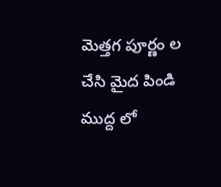మెత్తగ పూర్ణం ల చేసి మైద పిండి ముద్ద లో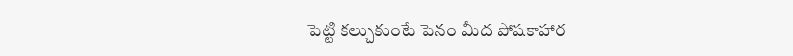పెట్టి కల్చుకుంటే పెనం మీద పోషకాహార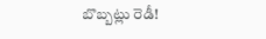బొబ్బట్లు రెడీ!